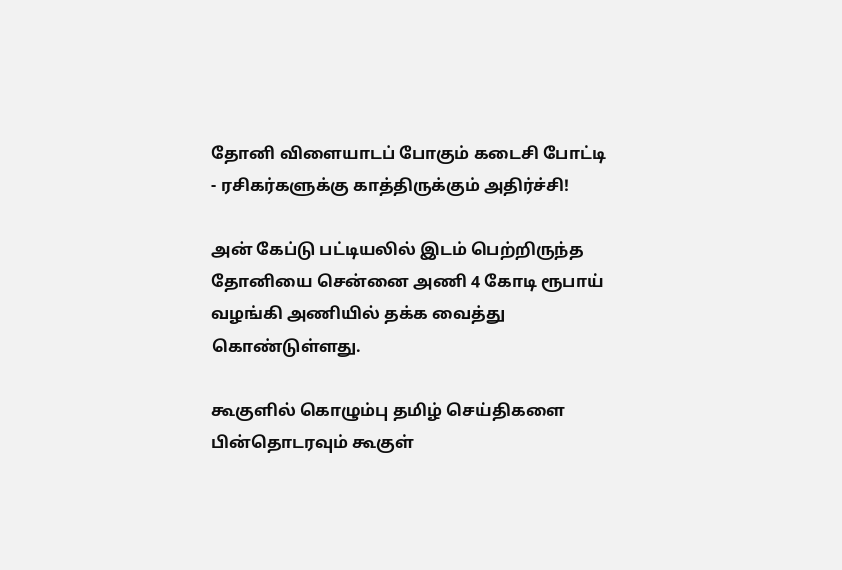தோனி விளையாடப் போகும் கடைசி போட்டி - ரசிகர்களுக்கு காத்திருக்கும் அதிர்ச்சி!

அன் கேப்டு பட்டியலில் இடம் பெற்றிருந்த தோனியை சென்னை அணி 4 கோடி ரூபாய் வழங்கி அணியில் தக்க வைத்து கொண்டுள்ளது.

கூகுளில் கொழும்பு தமிழ் செய்திகளை பின்தொடரவும் கூகுள்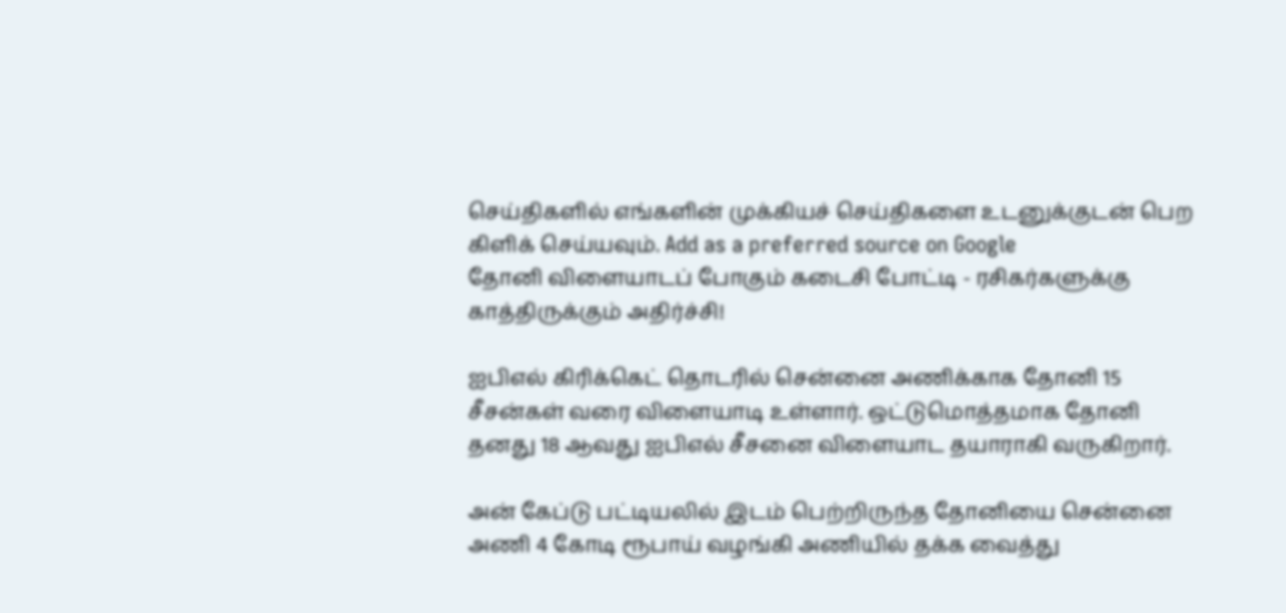செய்திகளில் எங்களின் முக்கியச் செய்திகளை உடனுக்குடன் பெற கிளிக் செய்யவும். Add as a preferred source on Google
தோனி விளையாடப் போகும் கடைசி போட்டி - ரசிகர்களுக்கு காத்திருக்கும் அதிர்ச்சி!

ஐபிஎல் கிரிக்கெட் தொடரில் சென்னை அணிக்காக தோனி 15 சீசன்கள் வரை விளையாடி உள்ளார். ஒட்டுமொத்தமாக தோனி தனது 18 ஆவது ஐபிஎல் சீசனை விளையாட தயாராகி வருகிறார்.

அன் கேப்டு பட்டியலில் இடம் பெற்றிருந்த தோனியை சென்னை அணி 4 கோடி ரூபாய் வழங்கி அணியில் தக்க வைத்து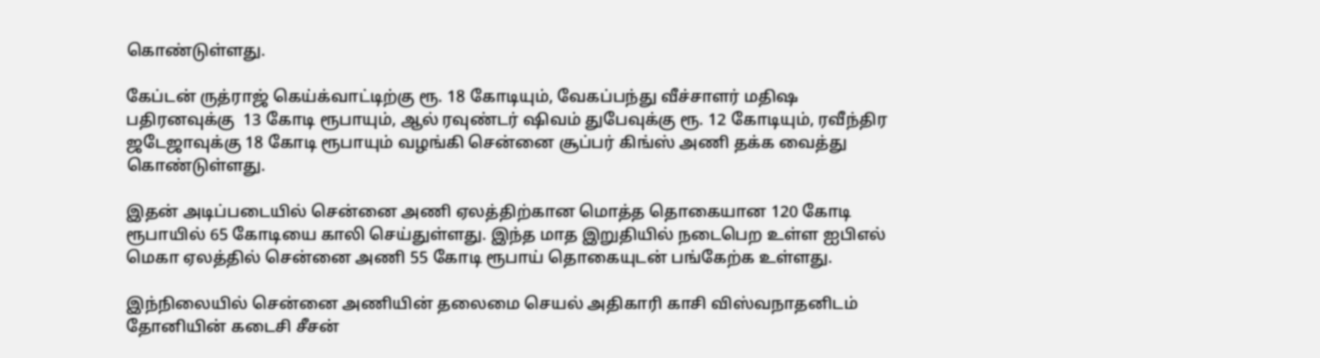கொண்டுள்ளது.

கேப்டன் ருத்ராஜ் கெய்க்வாட்டிற்கு ரூ. 18 கோடியும், வேகப்பந்து வீச்சாளர் மதிஷ பதிரனவுக்கு  13 கோடி ரூபாயும், ஆல் ரவுண்டர் ஷிவம் துபேவுக்கு ரூ. 12 கோடியும், ரவீந்திர ஜடேஜாவுக்கு 18 கோடி ரூபாயும் வழங்கி சென்னை சூப்பர் கிங்ஸ் அணி தக்க வைத்து கொண்டுள்ளது.

இதன் அடிப்படையில் சென்னை அணி ஏலத்திற்கான மொத்த தொகையான 120 கோடி ரூபாயில் 65 கோடியை காலி செய்துள்ளது. இந்த மாத இறுதியில் நடைபெற உள்ள ஐபிஎல் மெகா ஏலத்தில் சென்னை அணி 55 கோடி ரூபாய் தொகையுடன் பங்கேற்க உள்ளது.

இந்நிலையில் சென்னை அணியின் தலைமை செயல் அதிகாரி காசி விஸ்வநாதனிடம் தோனியின் கடைசி சீசன்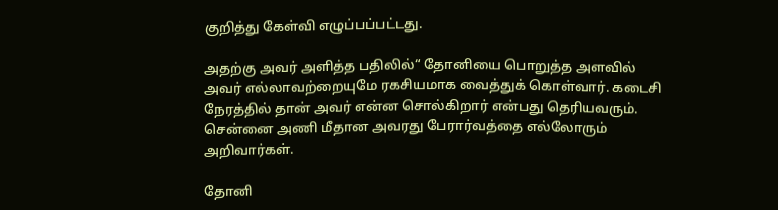குறித்து கேள்வி எழுப்பப்பட்டது.

அதற்கு அவர் அளித்த பதிலில்“ தோனியை பொறுத்த அளவில் அவர் எல்லாவற்றையுமே ரகசியமாக வைத்துக் கொள்வார். கடைசி நேரத்தில் தான் அவர் என்ன சொல்கிறார் என்பது தெரியவரும். சென்னை அணி மீதான அவரது பேரார்வத்தை எல்லோரும் அறிவார்கள்.

தோனி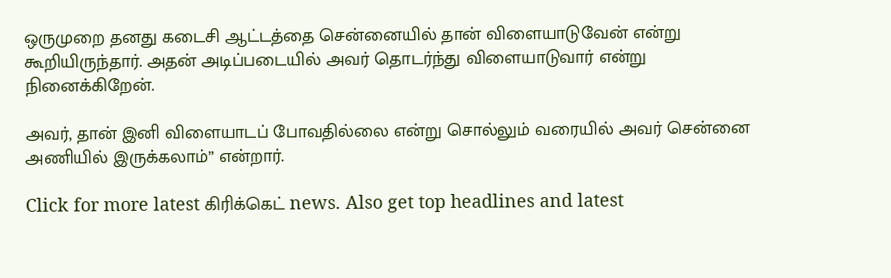ஒருமுறை தனது கடைசி ஆட்டத்தை சென்னையில் தான் விளையாடுவேன் என்று கூறியிருந்தார். அதன் அடிப்படையில் அவர் தொடர்ந்து விளையாடுவார் என்று நினைக்கிறேன்.

அவர், தான் இனி விளையாடப் போவதில்லை என்று சொல்லும் வரையில் அவர் சென்னை அணியில் இருக்கலாம்” என்றார்.

Click for more latest கிரிக்கெட் news. Also get top headlines and latest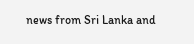news from Sri Lanka and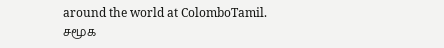around the world at ColomboTamil.
சமூக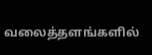வலைத்தளங்களில்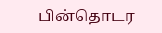பின்தொடர